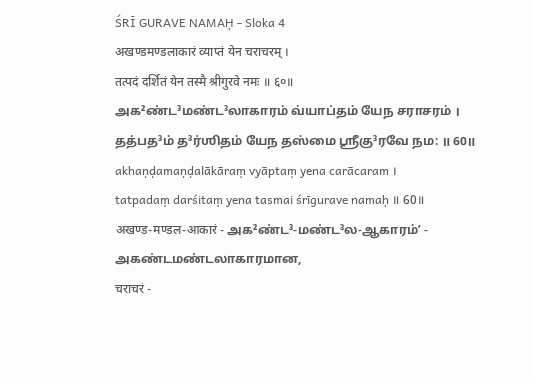ŚRĪ GURAVE NAMAḤ - Sloka 4
अखण्डमण्डलाकारं व्याप्तं येन चराचरम् ।
तत्पदं दर्शितं येन तस्मै श्रीगुरवे नमः ॥ ६०॥
அக²ண்ட³மண்ட³லாகாரம் வ்யாப்தம் யேந சராசரம் ।
தத்பத³ம் த³ர்ஶிதம் யேந தஸ்மை ஶ்ரீகு³ரவே நம: ॥ 60॥
akhaṇḍamaṇḍalākāraṃ vyāptaṃ yena carācaram ।
tatpadaṃ darśitaṃ yena tasmai śrīgurave namaḥ ॥ 60॥
अखण्ड-मण्डल-आकारं - அக²ண்ட³-மண்ட³ல-ஆகாரம்ʼ - அகண்டமண்டலாகாரமான,
चराचरं -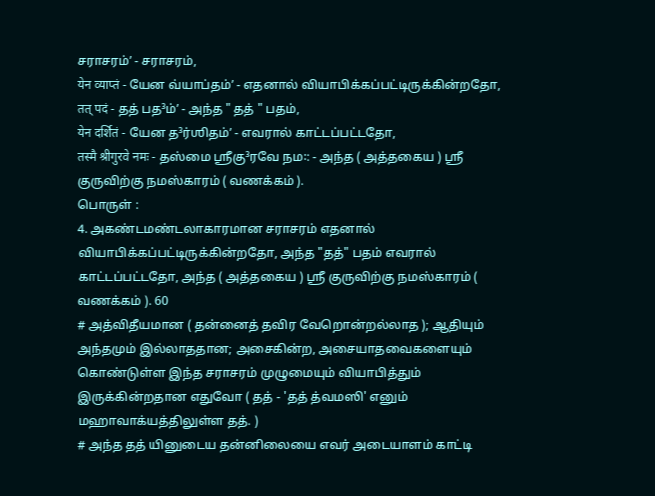சராசரம்ʼ - சராசரம்,
येन व्याप्तं - யேன வ்யாப்தம்ʼ - எதனால் வியாபிக்கப்பட்டிருக்கின்றதோ,
तत् पदं - தத் பத³ம்ʼ - அந்த " தத் " பதம்,
येन दर्शितं - யேன த³ர்ஶிதம்ʼ - எவரால் காட்டப்பட்டதோ,
तस्मै श्रीगुरवे नमः - தஸ்மை ஶ்ரீகு³ரவே நம꞉: - அந்த ( அத்தகைய ) ஸ்ரீ குருவிற்கு நமஸ்காரம் ( வணக்கம் ).
பொருள் :
4. அகண்டமண்டலாகாரமான சராசரம் எதனால் வியாபிக்கப்பட்டிருக்கின்றதோ, அந்த "தத்" பதம் எவரால் காட்டப்பட்டதோ, அந்த ( அத்தகைய ) ஸ்ரீ குருவிற்கு நமஸ்காரம் ( வணக்கம் ). 60
# அத்விதீயமான ( தன்னைத் தவிர வேறொன்றல்லாத ); ஆதியும் அந்தமும் இல்லாததான; அசைகின்ற, அசையாதவைகளையும் கொண்டுள்ள இந்த சராசரம் முழுமையும் வியாபித்தும் இருக்கின்றதான எதுவோ ( தத் - 'தத் த்வமஸி' எனும் மஹாவாக்யத்திலுள்ள தத். )
# அந்த தத் யினுடைய தன்னிலையை எவர் அடையாளம் காட்டி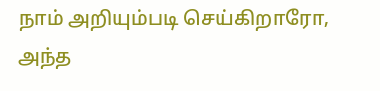நாம் அறியும்படி செய்கிறாரோ, அந்த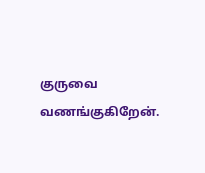குருவை வணங்குகிறேன்.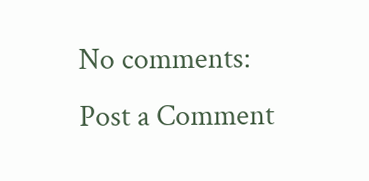No comments:
Post a Comment